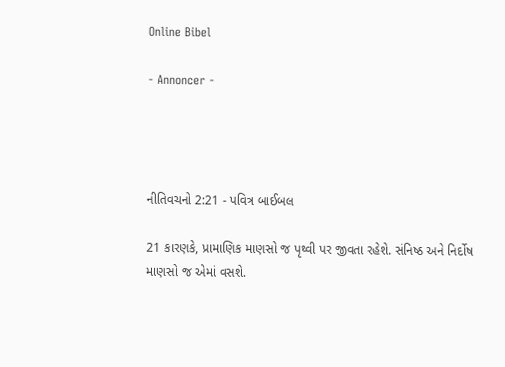Online Bibel

- Annoncer -




નીતિવચનો 2:21 - પવિત્ર બાઈબલ

21 કારણકે, પ્રામાણિક માણસો જ પૃથ્વી પર જીવતા રહેશે. સંનિષ્ઠ અને નિર્દોષ માણસો જ એમાં વસશે.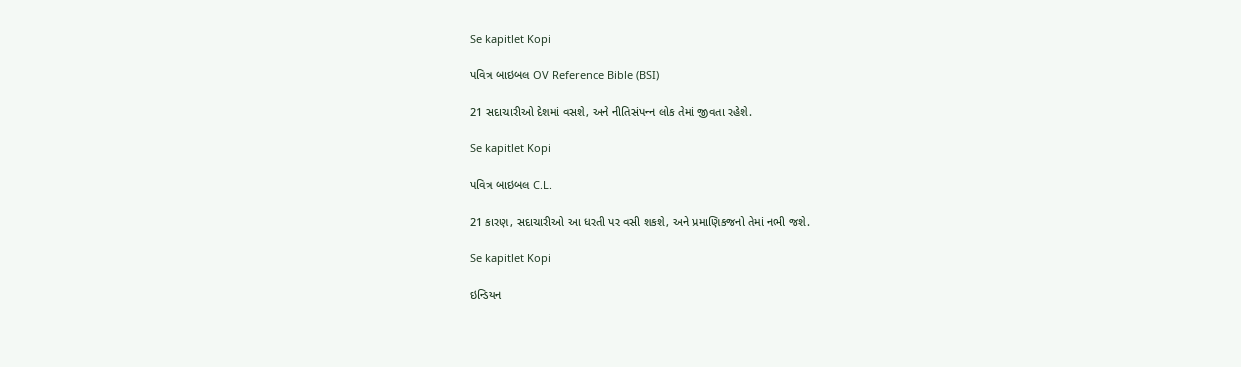Se kapitlet Kopi

પવિત્ર બાઇબલ OV Reference Bible (BSI)

21 સદાચારીઓ દેશમાં વસશે, અને નીતિસંપન્‍ન લોક તેમાં જીવતા રહેશે.

Se kapitlet Kopi

પવિત્ર બાઇબલ C.L.

21 કારણ, સદાચારીઓ આ ધરતી પર વસી શકશે, અને પ્રમાણિકજનો તેમાં નભી જશે.

Se kapitlet Kopi

ઇન્ડિયન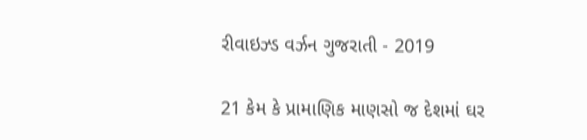રીવાઇઝ્ડ વર્ઝન ગુજરાતી - 2019

21 કેમ કે પ્રામાણિક માણસો જ દેશમાં ઘર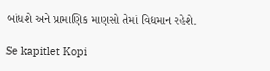બાંધશે અને પ્રામાણિક માણસો તેમાં વિદ્યમાન રહેશે.

Se kapitlet Kopi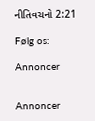નીતિવચનો 2:21

Følg os:

Annoncer


Annoncer